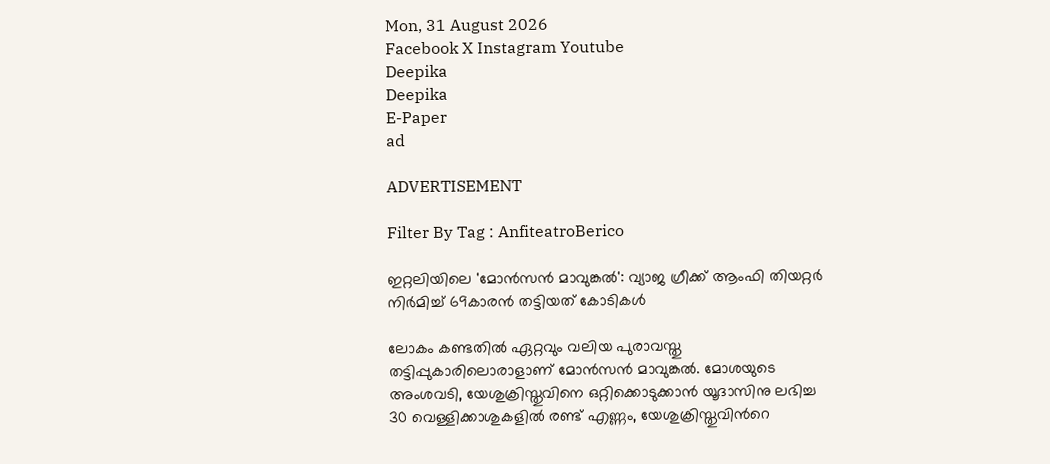Mon, 31 August 2026
Facebook X Instagram Youtube
Deepika
Deepika
E-Paper
ad

ADVERTISEMENT

Filter By Tag : AnfiteatroBerico

ഇറ്റലിയിലെ 'മോൻസൻ മാവുങ്കൽ': വ്യാജ ഗ്രീക്ക് ആംഫി തിയറ്റർ നിർമിച്ച് 69കാരൻ തട്ടിയത് കോടികൾ

ലോകം കണ്ടതിൽ ഏറ്റവും വലിയ പുരാവസ്തു തട്ടിപ്പുകാരിലൊരാളാണ് മോൻസൻ മാവുങ്കൽ. മോശയുടെ അംശവടി, യേശുക്രിസ്തുവിനെ ഒറ്റിക്കൊടുക്കാൻ യൂദാസിനു ലഭിച്ച 30 വെള്ളിക്കാശുകളിൽ രണ്ട് എണ്ണം, യേശുക്രിസ്തുവിന്‍റെ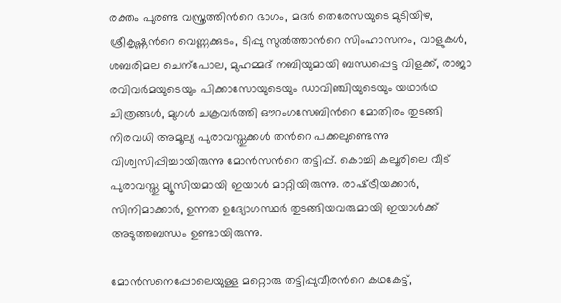രക്തം പുരണ്ട വസ്ത്രത്തിന്‍റെ ഭാഗം, മദർ തെരേസയുടെ മുടിയിഴ, ശ്രീകൃഷ്ണന്‍റെ വെണ്ണക്കുടം, ടിപ്പു സുൽത്താന്‍റെ സിംഹാസനം, വാളുകൾ, ശബരിമല ചെന്പോല, മുഹമ്മദ് നബിയുമായി ബന്ധപ്പെട്ട വിളക്ക്, രാജാ രവിവർമയുടെയും പിക്കാസോയുടെയും ഡാവിഞ്ചിയുടെയും യഥാർഥ ചിത്രങ്ങൾ, മുഗൾ ചക്രവർത്തി ഔറംഗസേബിന്‍റെ മോതിരം തുടങ്ങി നിരവധി അമൂല്യ പുരാവസ്തുക്കൾ തന്‍റെ പക്കലുണ്ടെന്നു വിശ്വസിപ്പിച്ചായിരുന്നു മോൻസന്‍റെ തട്ടിപ്പ്. കൊച്ചി കലൂരിലെ വീട് പുരാവസ്തു മ്യൂസിയമായി ഇയാൾ മാറ്റിയിരുന്നു. രാഷ്‌ട്രീയക്കാർ, സിനിമാക്കാർ, ഉന്നത ഉദ്യോഗസ്ഥർ തുടങ്ങിയവരുമായി ഇ‍യാൾക്ക് അടുത്തബന്ധം ഉണ്ടായിരുന്നു.

മോൻസനെപ്പോലെയുള്ള മറ്റൊരു തട്ടിപ്പുവീരന്‍റെ കഥകേട്ട്,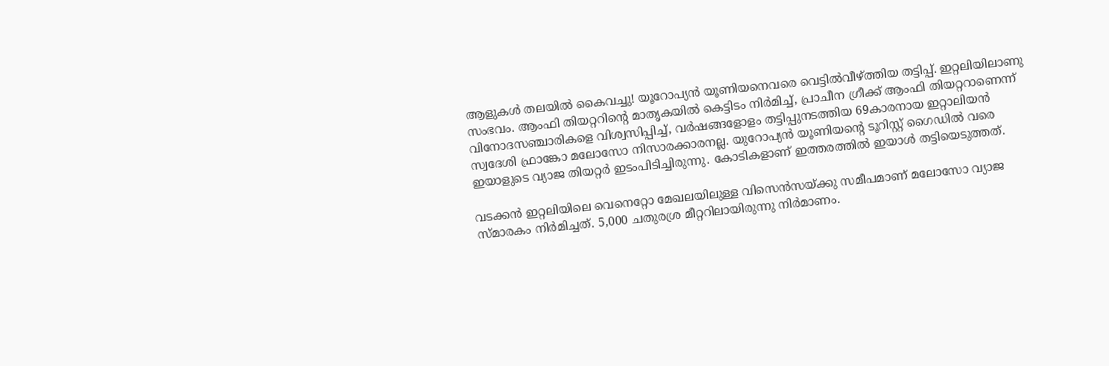ആളുകൾ തലയിൽ കൈവച്ചു! യൂറോപ്യൻ യൂണിയനെവരെ വെട്ടിൽവീഴ്ത്തിയ തട്ടിപ്പ്. ഇറ്റലിയിലാണു സംഭവം. ആംഫി തിയറ്ററിന്‍റെ മാതൃകയിൽ കെട്ടിടം നിർമിച്ച്, പ്രാചീന ഗ്രീക്ക് ആംഫി തിയറ്ററാണെന്ന് വിനോദസഞ്ചാരികളെ വിശ്വസിപ്പിച്ച്, വർഷങ്ങളോളം തട്ടിപ്പുനടത്തിയ 69കാരനായ ഇറ്റാലിയൻ സ്വദേശി ഫ്രാങ്കോ മലോസോ നിസാരക്കാരനല്ല. യുറോപ്യൻ യൂണിയന്‍റെ ടൂറിസ്റ്റ് ഗൈഡിൽ വരെ ഇയാളുടെ വ്യാജ തിയറ്റർ ഇടംപിടിച്ചിരുന്നു. കോടികളാണ് ഇത്തരത്തിൽ ഇയാൾ തട്ടിയെടുത്തത്.

വടക്കൻ ഇറ്റലിയിലെ വെനെറ്റോ മേഖലയിലുള്ള വിസെൻസയ്ക്കു സമീപമാണ് മലോസോ വ്യാജ സ്മാരകം നിർമിച്ചത്. 5,000 ചതുരശ്ര മീറ്ററിലായിരുന്നു നിർമാണം.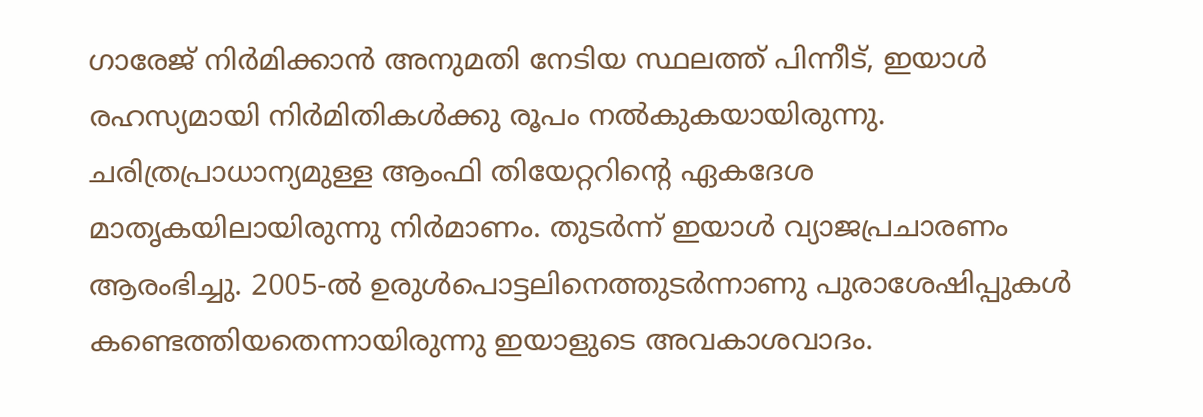ഗാരേജ് നിർമിക്കാൻ അനുമതി നേടിയ സ്ഥലത്ത് പിന്നീട്, ഇയാൾ രഹസ്യമായി നിർമിതികൾക്കു രൂപം നൽകുകയായിരുന്നു. ചരിത്രപ്രാധാന്യമുള്ള ആംഫി തിയേറ്ററിന്‍റെ ഏകദേശ മാതൃകയിലായിരുന്നു നിർമാണം. തുടർന്ന് ഇയാൾ വ്യാജപ്രചാരണം ആരംഭിച്ചു. 2005-ൽ ഉരുൾപൊട്ടലിനെത്തുടർന്നാണു പുരാശേഷിപ്പുകൾ കണ്ടെത്തിയതെന്നായിരുന്നു ഇയാളുടെ അവകാശവാദം.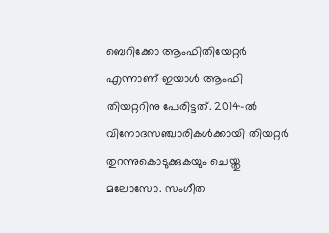ബെറിക്കോ ആംഫിതിയേറ്റർ എന്നാണ് ഇ‍യാൾ ആംഫി തിയറ്ററിനു പേരിട്ടത്. 2014-ൽ വിനോദസഞ്ചാരികൾക്കായി തിയറ്റർ തുറന്നുകൊടുക്കുകയും ചെയ്തു മലോസോ. സംഗീത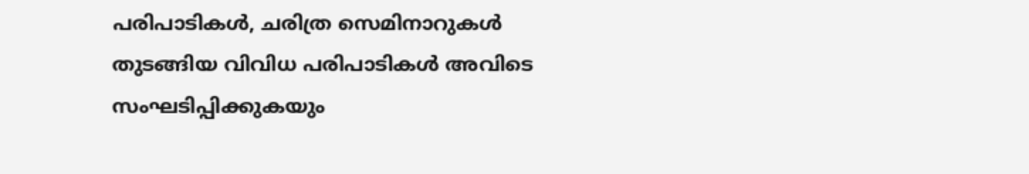പരിപാടികൾ, ചരിത്ര സെമിനാറുകൾ തുടങ്ങിയ വിവിധ പരിപാടികൾ അവിടെ സംഘടിപ്പിക്കുകയും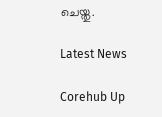ചെയ്തു.

Latest News

Corehub Up